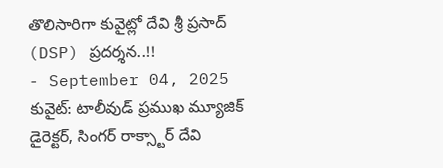తొలిసారిగా కువైట్లో దేవి శ్రీ ప్రసాద్ (DSP) ప్రదర్శన..!!
- September 04, 2025
కువైట్: టాలీవుడ్ ప్రముఖ మ్యూజిక్ డైరెక్టర్, సింగర్ రాక్స్టార్ దేవి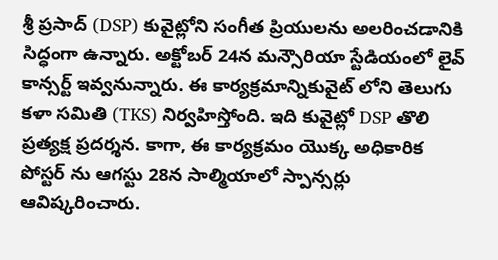శ్రీ ప్రసాద్ (DSP) కువైట్లోని సంగీత ప్రియులను అలరించడానికి సిద్ధంగా ఉన్నారు. అక్టోబర్ 24న మన్సౌరియా స్టేడియంలో లైవ్ కాన్సర్ట్ ఇవ్వనున్నారు. ఈ కార్యక్రమాన్నికువైట్ లోని తెలుగు కళా సమితి (TKS) నిర్వహిస్తోంది. ఇది కువైట్లో DSP తొలి ప్రత్యక్ష ప్రదర్శన. కాగా, ఈ కార్యక్రమం యొక్క అధికారిక పోస్టర్ ను ఆగస్టు 28న సాల్మియాలో స్పాన్సర్లు ఆవిష్కరించారు.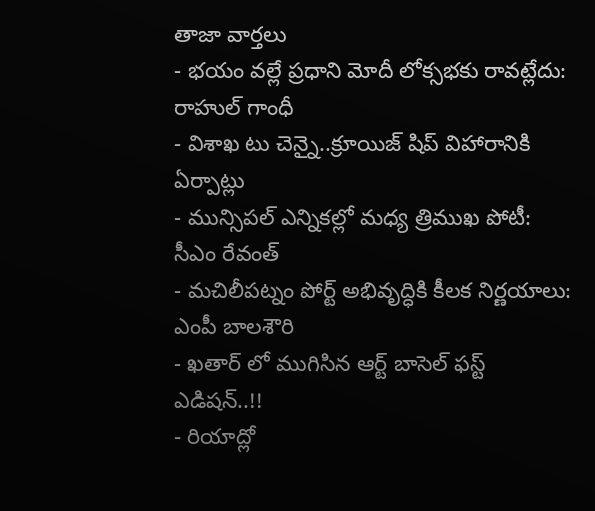తాజా వార్తలు
- భయం వల్లే ప్రధాని మోదీ లోక్సభకు రావట్లేదు: రాహుల్ గాంధీ
- విశాఖ టు చెన్నై..క్రూయిజ్ షిప్ విహారానికి ఏర్పాట్లు
- మున్సిపల్ ఎన్నికల్లో మధ్య త్రిముఖ పోటీ: సీఎం రేవంత్
- మచిలీపట్నం పోర్ట్ అభివృద్ధికి కీలక నిర్ణయాలు: ఎంపీ బాలశౌరి
- ఖతార్ లో ముగిసిన ఆర్ట్ బాసెల్ ఫస్ట్ ఎడిషన్..!!
- రియాద్లో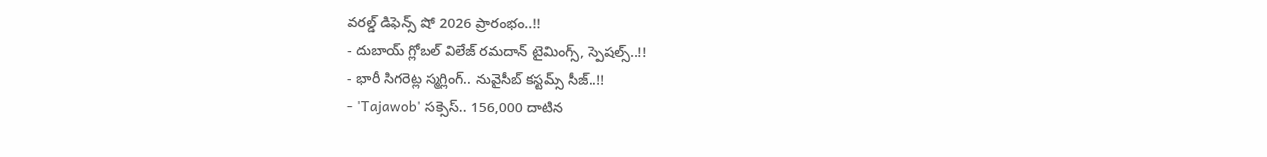వరల్డ్ డిఫెన్స్ షో 2026 ప్రారంభం..!!
- దుబాయ్ గ్లోబల్ విలేజ్ రమదాన్ టైమింగ్స్, స్పెషల్స్..!!
- భారీ సిగరెట్ల స్మగ్లింగ్.. నువైసీబ్ కస్టమ్స్ సీజ్..!!
- 'Tajawob' సక్సెస్.. 156,000 దాటిన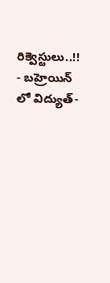రిక్వెస్టులు..!!
- బహ్రెయిన్ లో విద్యుత్-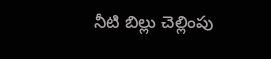నీటి బిల్లు చెల్లింపు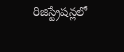రిజిస్ట్రేషన్లలో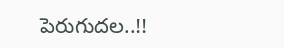పెరుగుదల..!!